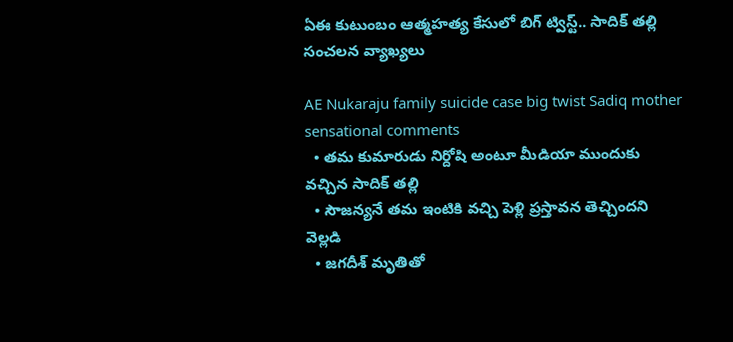ఏఈ కుటుంబం ఆత్మహత్య కేసులో బిగ్ ట్విస్ట్.. సాదిక్ తల్లి సంచలన వ్యాఖ్యలు

AE Nukaraju family suicide case big twist Sadiq mother sensational comments
  • తమ కుమారుడు నిర్దోషి అంటూ మీడియా ముందుకు వచ్చిన సాదిక్ తల్లి
  • సౌజన్యనే తమ ఇంటికి వచ్చి పెళ్లి ప్రస్తావన తెచ్చిందని వెల్లడి
  • జగదీశ్ మృతితో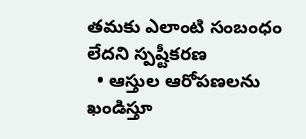తమకు ఎలాంటి సంబంధం లేదని స్పష్టీకరణ
  • ఆస్తుల ఆరోపణలను ఖండిస్తూ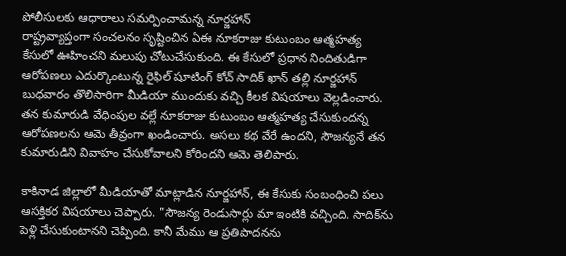పోలీసులకు ఆధారాలు సమర్పించామన్న నూర్జహాన్
రాష్ట్రవ్యాప్తంగా సంచలనం సృష్టించిన ఏఈ నూకరాజు కుటుంబం ఆత్మహత్య కేసులో ఊహించని మలుపు చోటుచేసుకుంది. ఈ కేసులో ప్రధాన నిందితుడిగా ఆరోపణలు ఎదుర్కొంటున్న రైఫిల్ షూటింగ్ కోచ్ సాదిక్ ఖాన్ తల్లి నూర్జహాన్ బుధవారం తొలిసారిగా మీడియా ముందుకు వచ్చి కీలక విషయాలు వెల్లడించారు. తన కుమారుడి వేధింపుల వల్లే నూకరాజు కుటుంబం ఆత్మహత్య చేసుకుందన్న ఆరోపణలను ఆమె తీవ్రంగా ఖండించారు. అసలు కథ వేరే ఉందని, సౌజన్యనే తన కుమారుడిని వివాహం చేసుకోవాలని కోరిందని ఆమె తెలిపారు.

కాకినాడ జిల్లాలో మీడియాతో మాట్లాడిన నూర్జహాన్, ఈ కేసుకు సంబంధించి పలు ఆసక్తికర విషయాలు చెప్పారు. "సౌజన్య రెండుసార్లు మా ఇంటికి వచ్చింది. సాదిక్‌ను పెళ్లి చేసుకుంటానని చెప్పింది. కానీ మేము ఆ ప్రతిపాదనను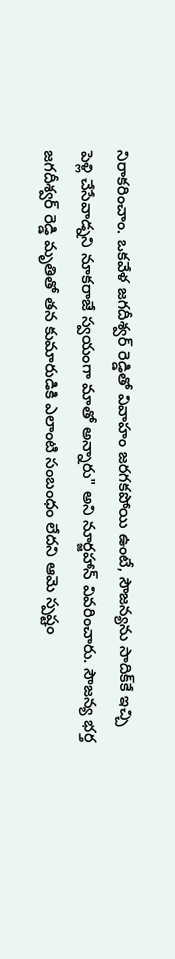నిరాకరించాం. ఒకవేళ జగదీశ్వర్ రెడ్డితో వివాహం జరగకపోయి ఉంటే, సౌజన్యను సాదిక్‌కే ఇచ్చి పెళ్లి చేసేవాడ్నని నూకరాజే స్వయంగా మాతో అన్నారు" అని నూర్జహాన్ వివరించారు. సౌజన్య భర్త జగదీశ్వర్ రెడ్డి మృతితో తన కుమారుడికి ఎలాంటి సంబంధం లేదని ఆమె స్పష్టం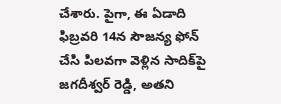చేశారు. పైగా, ఈ ఏడాది ఫిబ్రవరి 14న సౌజన్య ఫోన్ చేసి పిలవగా వెళ్లిన సాదిక్‌పై జగదీశ్వర్ రెడ్డి, అతని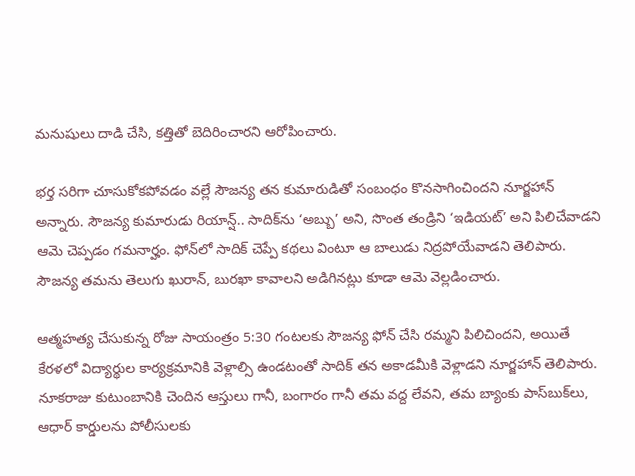మనుషులు దాడి చేసి, కత్తితో బెదిరించారని ఆరోపించారు.

భర్త సరిగా చూసుకోకపోవడం వల్లే సౌజన్య తన కుమారుడితో సంబంధం కొనసాగించిందని నూర్జహాన్ అన్నారు. సౌజన్య కుమారుడు రియాన్ష్.. సాదిక్‌ను ‘అబ్బు’ అని, సొంత తండ్రిని ‘ఇడియట్’ అని పిలిచేవాడని ఆమె చెప్పడం గమనార్హం. ఫోన్‌లో సాదిక్ చెప్పే కథలు వింటూ ఆ బాలుడు నిద్రపోయేవాడని తెలిపారు. సౌజన్య తమను తెలుగు ఖురాన్, బురఖా కావాలని అడిగినట్లు కూడా ఆమె వెల్లడించారు.

ఆత్మహత్య చేసుకున్న రోజు సాయంత్రం 5:30 గంటలకు సౌజన్య ఫోన్ చేసి రమ్మని పిలిచిందని, అయితే కేరళలో విద్యార్థుల కార్యక్రమానికి వెళ్లాల్సి ఉండటంతో సాదిక్ తన అకాడమీకి వెళ్లాడని నూర్జహాన్ తెలిపారు. నూకరాజు కుటుంబానికి చెందిన ఆస్తులు గానీ, బంగారం గానీ తమ వద్ద లేవని, తమ బ్యాంకు పాస్‌బుక్‌లు, ఆధార్ కార్డులను పోలీసులకు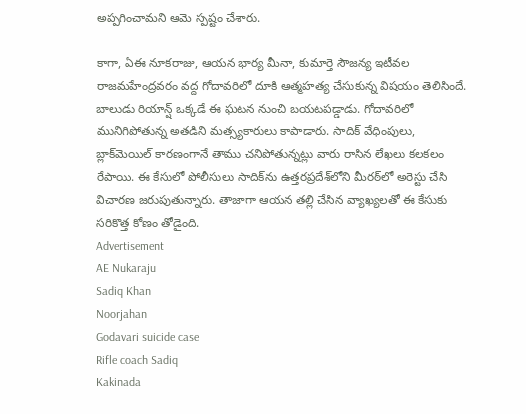అప్పగించామని ఆమె స్పష్టం చేశారు.

కాగా, ఏఈ నూకరాజు, ఆయన భార్య మీనా, కుమార్తె సౌజన్య ఇటీవల రాజమహేంద్రవరం వద్ద గోదావరిలో దూకి ఆత్మహత్య చేసుకున్న విషయం తెలిసిందే. బాలుడు రియాన్ష్ ఒక్కడే ఈ ఘటన నుంచి బయటపడ్డాడు. గోదావరిలో మునిగిపోతున్న అతడిని మత్స్యకారులు కాపాడారు. సాదిక్ వేధింపులు, బ్లాక్‌మెయిల్ కారణంగానే తాము చనిపోతున్నట్లు వారు రాసిన లేఖలు కలకలం రేపాయి. ఈ కేసులో పోలీసులు సాదిక్‌ను ఉత్తరప్రదేశ్‌లోని మీరఠ్‌లో అరెస్టు చేసి విచారణ జరుపుతున్నారు. తాజాగా ఆయన తల్లి చేసిన వ్యాఖ్యలతో ఈ కేసుకు సరికొత్త కోణం తోడైంది.
Advertisement
AE Nukaraju
Sadiq Khan
Noorjahan
Godavari suicide case
Rifle coach Sadiq
Kakinada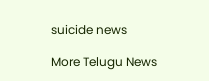suicide news

More Telugu News